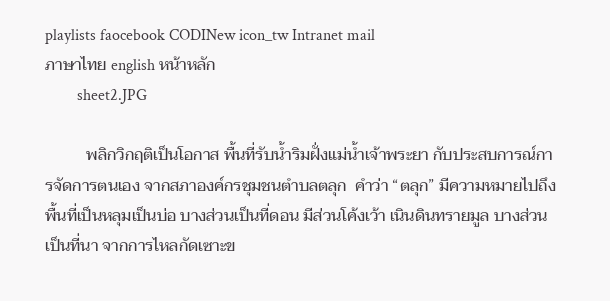playlists faocebook CODINew icon_tw Intranet mail
ภาษาไทย english หน้าหลัก
        sheet2.JPG

          พลิกวิกฤติเป็นโอกาส พื้นที่รับน้ำริมฝั่งแม่น้ำเจ้าพระยา กับประสบการณ์การจัดการตนเอง จากสภาองค์กรชุมชนตำบลตลุก  คำว่า “ตลุก” มีความหมายไปถึงพื้นที่เป็นหลุมเป็นบ่อ บางส่วนเป็นที่ดอน มีส่วนโค้งเว้า เนินดินทรายมูล บางส่วนเป็นที่นา จากการไหลกัดเซาะข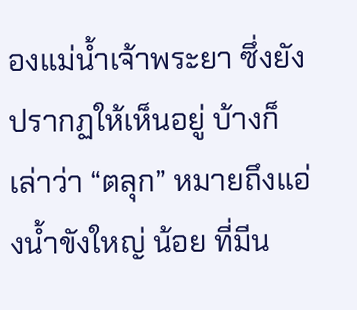องแม่น้ำเจ้าพระยา ซึ่งยังปรากฏให้เห็นอยู่ บ้างก็เล่าว่า “ตลุก” หมายถึงแอ่งน้ำขังใหญ่ น้อย ที่มีน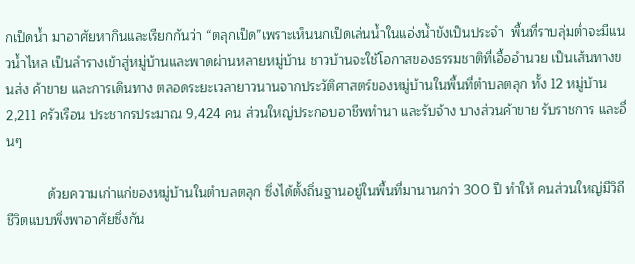กเป็ดน้ำ มาอาศัยหากินและเรียกกันว่า “ตลุกเป็ด”เพราะเห็นนกเป็ดเล่นน้ำในแอ่งน้ำขังเป็นประจำ  พื้นที่ราบลุ่มต่ำจะมีแนวน้ำไหล เป็นลำรางเข้าสู่หมู่บ้านและพาดผ่านหลายหมู่บ้าน ชาวบ้านจะใช้โอกาสของธรรมชาติที่เอื้ออำนวย เป็นเส้นทางขนส่ง ค้าขาย และการเดินทาง ตลอดระยะเวลายาวนานจากประวัติศาสตร์ของหมู่บ้านในพื้นที่ตำบลตลุก ทั้ง 12 หมู่บ้าน 2,211 ครัวเรือน ประชากรประมาณ 9,424 คน ส่วนใหญ่ประกอบอาชีพทำนา และรับจ้าง บางส่วนค้าขาย รับราชการ และอื่นๆ

           ด้วยความเก่าแก่ของหมู่บ้านในตำบลตลุก ซึ่งได้ตั้งถิ่นฐานอยู่ในพื้นที่มานานกว่า 300 ปี ทำให้ คนส่วนใหญ่มีวิถีชีวิตแบบพึ่งพาอาศัยซึ่งกัน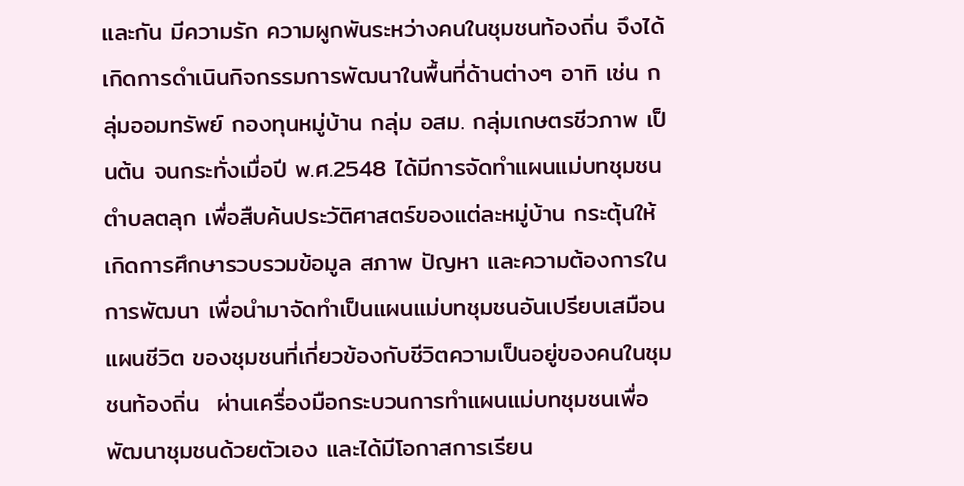และกัน มีความรัก ความผูกพันระหว่างคนในชุมชนท้องถิ่น จึงได้เกิดการดำเนินกิจกรรมการพัฒนาในพื้นที่ด้านต่างๆ อาทิ เช่น กลุ่มออมทรัพย์ กองทุนหมู่บ้าน กลุ่ม อสม. กลุ่มเกษตรชีวภาพ เป็นต้น จนกระทั่งเมื่อปี พ.ศ.2548 ได้มีการจัดทำแผนแม่บทชุมชน ตำบลตลุก เพื่อสืบค้นประวัติศาสตร์ของแต่ละหมู่บ้าน กระตุ้นให้เกิดการศึกษารวบรวมข้อมูล สภาพ ปัญหา และความต้องการในการพัฒนา เพื่อนำมาจัดทำเป็นแผนแม่บทชุมชนอันเปรียบเสมือนแผนชีวิต ของชุมชนที่เกี่ยวข้องกับชีวิตความเป็นอยู่ของคนในชุมชนท้องถิ่น  ผ่านเครื่องมือกระบวนการทำแผนแม่บทชุมชนเพื่อพัฒนาชุมชนด้วยตัวเอง และได้มีโอกาสการเรียน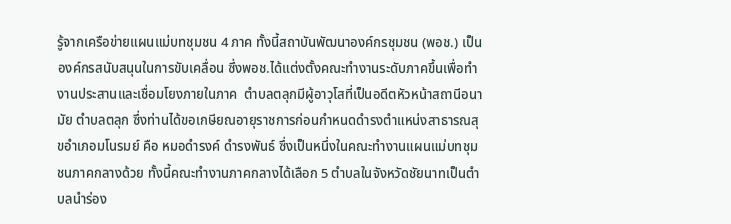รู้จากเครือข่ายแผนแม่บทชุมชน 4 ภาค ทั้งนี้สถาบันพัฒนาองค์กรชุมชน (พอช.) เป็นองค์กรสนับสนุนในการขับเคลื่อน ซึ่งพอช.ได้แต่งตั้งคณะทำงานระดับภาคขึ้นเพื่อทำงานประสานและเชื่อมโยงภายในภาค  ตำบลตลุกมีผู้อาวุโสที่เป็นอดีตหัวหน้าสถานีอนามัย ตำบลตลุก ซึ่งท่านได้ขอเกษียณอายุราชการก่อนกำหนดดำรงตำแหน่งสาธารณสุขอำเภอมโนรมย์ คือ หมอดำรงค์ ดำรงพันธ์ ซึ่งเป็นหนึ่งในคณะทำงานแผนแม่บทชุมชนภาคกลางด้วย ทั้งนี้คณะทำงานภาคกลางได้เลือก 5 ตำบลในจังหวัดชัยนาทเป็นตำบลนำร่อง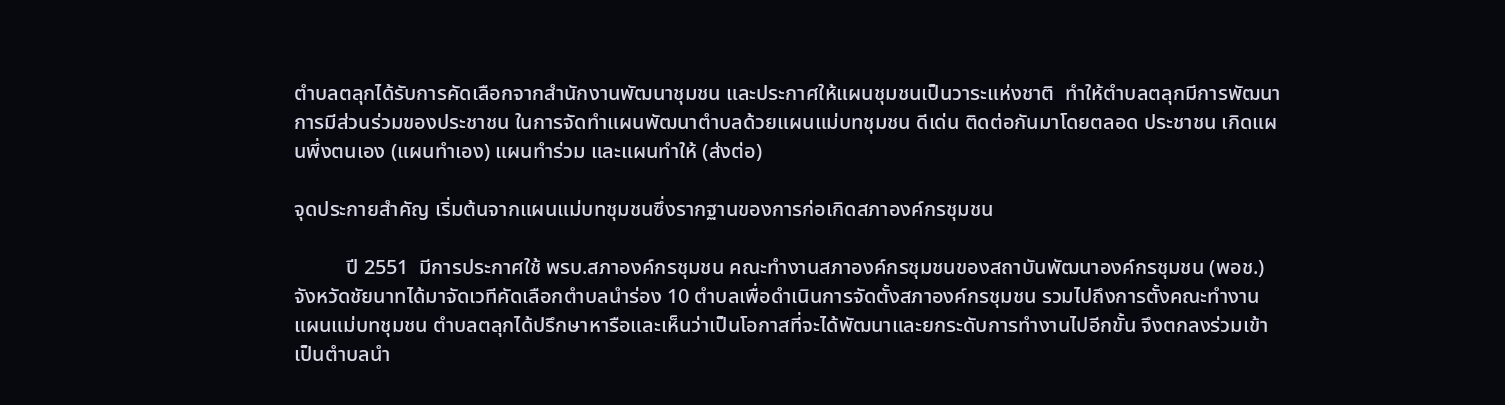ตำบลตลุกได้รับการคัดเลือกจากสำนักงานพัฒนาชุมชน และประกาศให้แผนชุมชนเป็นวาระแห่งชาติ  ทำให้ตำบลตลุกมีการพัฒนาการมีส่วนร่วมของประชาชน ในการจัดทำแผนพัฒนาตำบลด้วยแผนแม่บทชุมชน ดีเด่น ติดต่อกันมาโดยตลอด ประชาชน เกิดแผนพึ่งตนเอง (แผนทำเอง) แผนทำร่วม และแผนทำให้ (ส่งต่อ)

จุดประกายสำคัญ เริ่มต้นจากแผนแม่บทชุมชนซึ่งรากฐานของการก่อเกิดสภาองค์กรชุมชน

          ปี 2551  มีการประกาศใช้ พรบ.สภาองค์กรชุมชน คณะทำงานสภาองค์กรชุมชนของสถาบันพัฒนาองค์กรชุมชน (พอช.) จังหวัดชัยนาทได้มาจัดเวทีคัดเลือกตำบลนำร่อง 10 ตำบลเพื่อดำเนินการจัดตั้งสภาองค์กรชุมชน รวมไปถึงการตั้งคณะทำงานแผนแม่บทชุมชน ตำบลตลุกได้ปรึกษาหารือและเห็นว่าเป็นโอกาสที่จะได้พัฒนาและยกระดับการทำงานไปอีกขั้น จึงตกลงร่วมเข้าเป็นตำบลนำ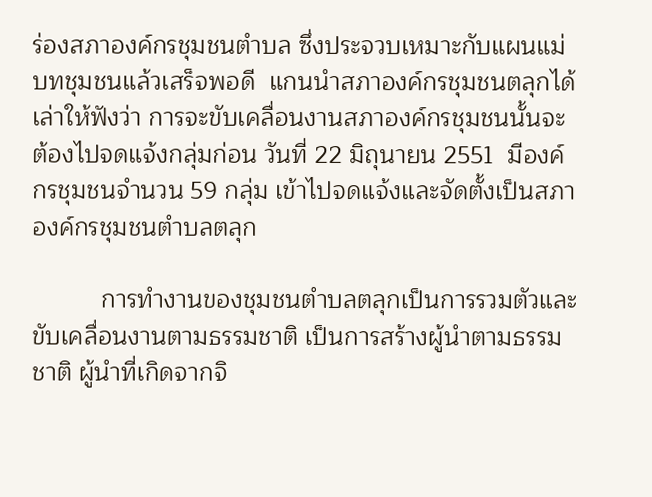ร่องสภาองค์กรชุมชนตำบล ซึ่งประจวบเหมาะกับแผนแม่บทชุมชนแล้วเสร็จพอดี  แกนนำสภาองค์กรชุมชนตลุกได้เล่าให้ฟังว่า การจะขับเคลื่อนงานสภาองค์กรชุมชนนั้นจะต้องไปจดแจ้งกลุ่มก่อน วันที่ 22 มิถุนายน 2551  มีองค์กรชุมชนจำนวน 59 กลุ่ม เข้าไปจดแจ้งและจัดตั้งเป็นสภาองค์กรชุมชนตำบลตลุก

          การทำงานของชุมชนตำบลตลุกเป็นการรวมตัวและขับเคลื่อนงานตามธรรมชาติ เป็นการสร้างผู้นำตามธรรมชาติ ผู้นำที่เกิดจากจิ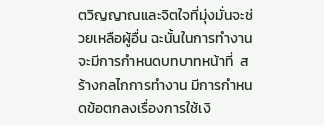ตวิญญาณและจิตใจที่มุ่งมั่นจะช่วยเหลือผู้อื่น ฉะนั้นในการทำงานจะมีการกำหนดบทบาทหน้าที่  สร้างกลไกการทำงาน มีการกำหนดข้อตกลงเรื่องการใช้เงิ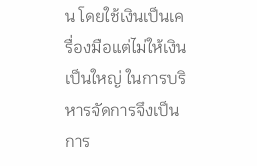น โดยใช้เงินเป็นเครื่องมือแต่ไม่ให้เงินเป็นใหญ่ ในการบริหารจัดการจึงเป็นการ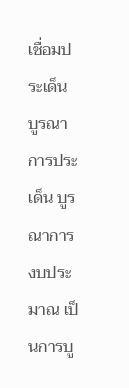เชื่อมประเด็น บูรณาการประเด็น บูรณาการงบประมาณ เป็นการบู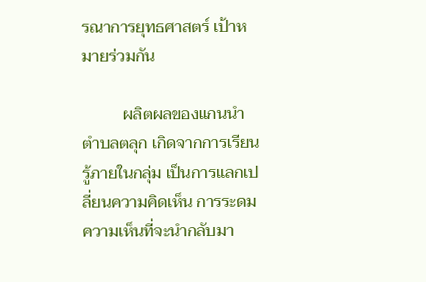รณาการยุทธศาสตร์ เป้าหมายร่วมกัน

          ผลิตผลของแกนนำตำบลตลุก เกิดจากการเรียนรู้ภายในกลุ่ม เป็นการแลกเปลี่ยนความคิดเห็น การระดมความเห็นที่จะนำกลับมา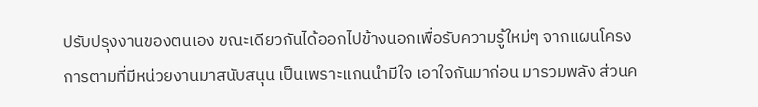ปรับปรุงงานของตนเอง ขณะเดียวกันได้ออกไปข้างนอกเพื่อรับความรู้ใหม่ๆ จากแผนโครงการตามที่มีหน่วยงานมาสนับสนุน เป็นเพราะแกนนำมีใจ เอาใจกันมาก่อน มารวมพลัง ส่วนค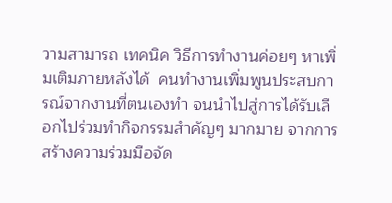วามสามารถ เทคนิค วิธีการทำงานค่อยๆ หาเพิ่มเติมภายหลังได้  คนทำงานเพิ่มพูนประสบการณ์จากงานที่ตนเองทำ จนนำไปสู่การได้รับเลือกไปร่วมทำกิจกรรมสำคัญๆ มากมาย จากการสร้างความร่วมมือจัด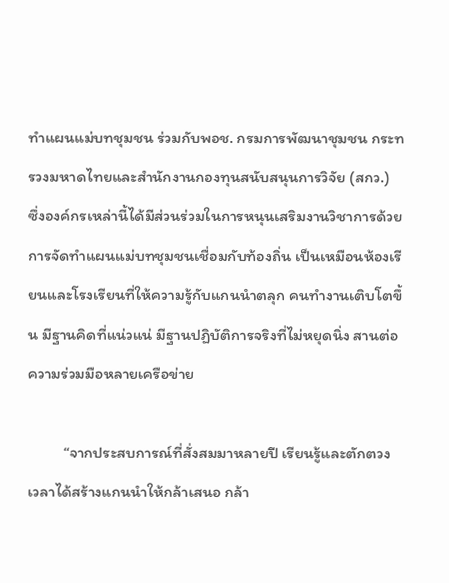ทำแผนแม่บทชุมชน ร่วมกับพอช. กรมการพัฒนาชุมชน กระทรวงมหาดไทยและสำนักงานกองทุนสนับสนุนการวิจัย (สกว.)  ซึ่งองค์กรเหล่านี้ได้มีส่วนร่วมในการหนุนเสริมงานวิชาการด้วยการจัดทำแผนแม่บทชุมชนเชื่อมกับท้องถิ่น เป็นเหมือนห้องเรียนและโรงเรียนที่ให้ความรู้กับแกนนำตลุก คนทำงานเติบโตขึ้น มีฐานคิดที่แน่วแน่ มีฐานปฏิบัติการจริงที่ไม่หยุดนิ่ง สานต่อความร่วมมือหลายเครือข่าย

          “จากประสบการณ์ที่สั่งสมมาหลายปี เรียนรู้และตักตวง เวลาได้สร้างแกนนำให้กล้าเสนอ กล้า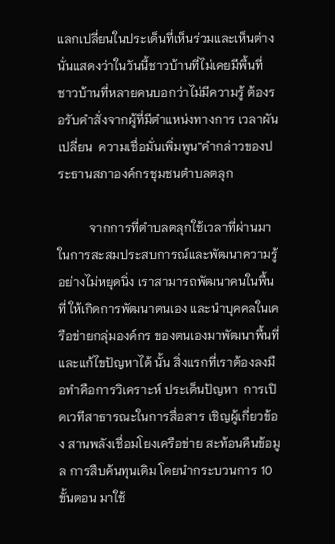แลกเปลี่ยนในประเด็นที่เห็นร่วมและเห็นต่าง นั่นแสดงว่าในวันนี้ชาวบ้านที่ไม่เคยมีพื้นที่ ชาวบ้านที่หลายคนบอกว่าไม่มีความรู้ ต้องรอรับคำสั่งจากผู้ที่มีตำแหน่งทางการ เวลาผันเปลี่ยน  ความเชื่อมั่นเพิ่มพูน”คำกล่าวของประธานสภาองค์กรชุมชนตำบลตลุก

          จากการที่ตำบลตลุกใช้เวลาที่ผ่านมาในการสะสมประสบการณ์และพัฒนาความรู้อย่างไม่หยุดนิ่ง เราสามารถพัฒนาคนในพื้นที่ ให้เกิดการพัฒนาตนเอง และนำบุคคลในเครือข่ายกลุ่มองค์กร ของตนเองมาพัฒนาพื้นที่ และแก้ไขปัญหาได้ นั้น สิ่งแรกที่เราต้องลงมือทำคือการวิเคราะห์ ประเด็นปัญหา  การเปิดเวทีสาธารณะในการสื่อสาร เชิญผู้เกี่ยวข้อง สานพลังเชื่อมโยงเครือข่าย สะท้อนคืนข้อมูล การสืบค้นทุนเดิม โดยนำกระบวนการ 10 ขั้นตอน มาใช้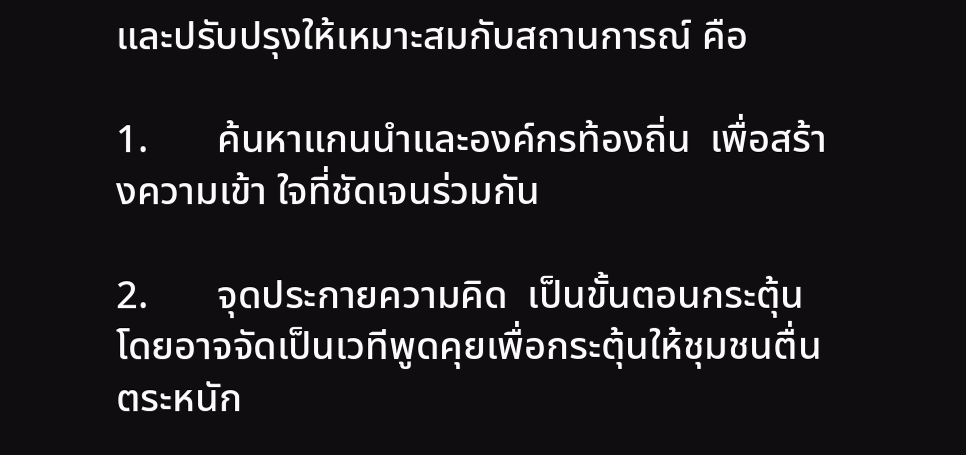และปรับปรุงให้เหมาะสมกับสถานการณ์ คือ

1.       ค้นหาแกนนำและองค์กรท้องถิ่น  เพื่อสร้างความเข้า ใจที่ชัดเจนร่วมกัน

2.       จุดประกายความคิด  เป็นขั้นตอนกระตุ้น โดยอาจจัดเป็นเวทีพูดคุยเพื่อกระตุ้นให้ชุมชนตื่นตระหนัก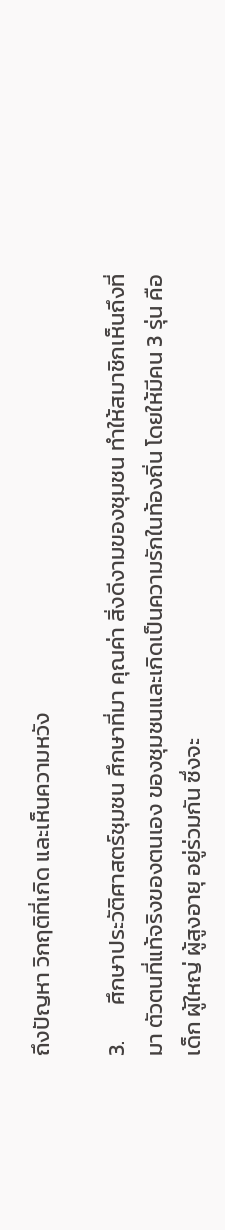ถึงปัญหา วิกฤติที่เกิด และเห็นความหวัง

3.       ศึกษาประวัติศาสตร์ชุมชน ศึกษาที่มา คุณค่า สิ่งดีงามของชุมชน ทำให้สมาชิกเห็นถึงที่มา ตัวตนที่แท้จริงของตนเอง ของชุมชนและเกิดเป็นความรักในท้องถิ่น โดยให้มีคน 3 รุ่น คือ เด็ก ผู้ใหญ่ ผู้สูงอายุ อยู่ร่วมกัน ซึ่งจะ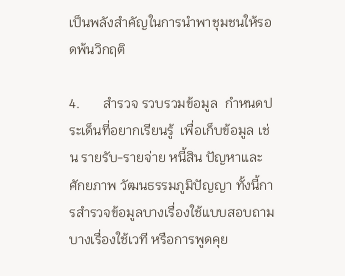เป็นพลังสำคัญในการนำพาชุมชนให้รอดพ้นวิกฤติ

4.       สำรวจ รวบรวมข้อมูล  กำหนดประเด็นที่อยากเรียนรู้  เพื่อเก็บข้อมูล เช่น รายรับ-รายจ่าย หนี้สิน ปัญหาและศักยภาพ วัฒนธรรมภูมิปัญญา ทั้งนี้การสำรวจข้อมูลบางเรื่องใช้แบบสอบถาม บางเรื่องใช้เวที หรือการพูดคุย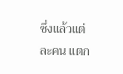ซึ่งแล้วแต่ละคน แตก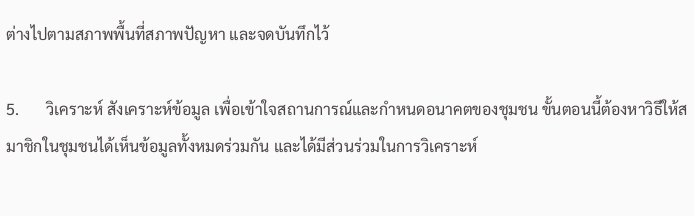ต่างไปตามสภาพพื้นที่สภาพปัญหา และจดบันทึกไว้

5.       วิเคราะห์ สังเคราะห์ข้อมูล เพื่อเข้าใจสถานการณ์และกำหนดอนาคตของชุมชน ขั้นตอนนี้ต้องหาวิธีให้สมาชิกในชุมชนได้เห็นข้อมูลทั้งหมดร่วมกัน และได้มีส่วนร่วมในการวิเคราะห์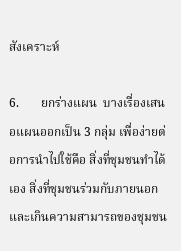สังเคราะห์

6.       ยกร่างแผน  บางเรื่องเสนอแผนออกเป็น 3 กลุ่ม เพื่อง่ายต่อการนำไปใช้คือ สิ่งที่ชุมชนทำได้เอง สิ่งที่ชุมชนร่วมกับภายนอกและเกินความสามารถของชุมชน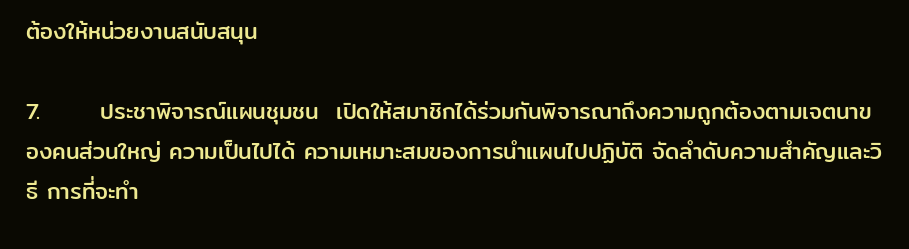ต้องให้หน่วยงานสนับสนุน

7.       ประชาพิจารณ์แผนชุมชน  เปิดให้สมาชิกได้ร่วมกันพิจารณาถึงความถูกต้องตามเจตนาของคนส่วนใหญ่ ความเป็นไปได้ ความเหมาะสมของการนำแผนไปปฏิบัติ จัดลำดับความสำคัญและวิธี การที่จะทำ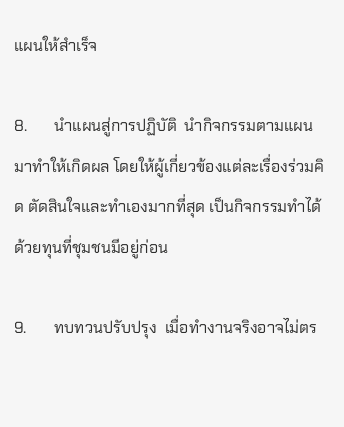แผนให้สำเร็จ

8.       นำแผนสู่การปฏิบัติ  นำกิจกรรมตามแผนมาทำให้เกิดผล โดยให้ผู้เกี่ยวข้องแต่ละเรื่องร่วมคิด ตัดสินใจและทำเองมากที่สุด เป็นกิจกรรมทำได้ด้วยทุนที่ชุมชนมีอยู่ก่อน

9.       ทบทวนปรับปรุง  เมื่อทำงานจริงอาจไม่ตร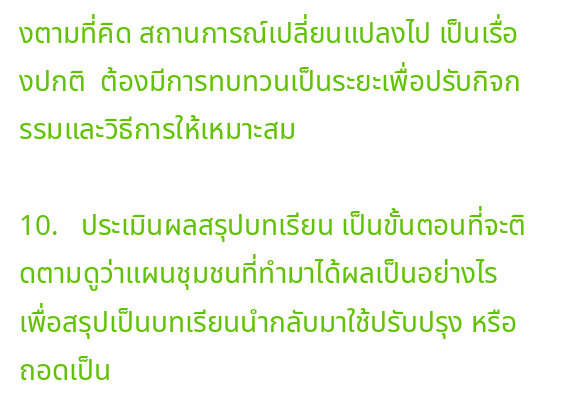งตามที่คิด สถานการณ์เปลี่ยนแปลงไป เป็นเรื่องปกติ  ต้องมีการทบทวนเป็นระยะเพื่อปรับกิจกรรมและวิธีการให้เหมาะสม

10.   ประเมินผลสรุปบทเรียน เป็นขั้นตอนที่จะติดตามดูว่าแผนชุมชนที่ทำมาได้ผลเป็นอย่างไร เพื่อสรุปเป็นบทเรียนนำกลับมาใช้ปรับปรุง หรือถอดเป็น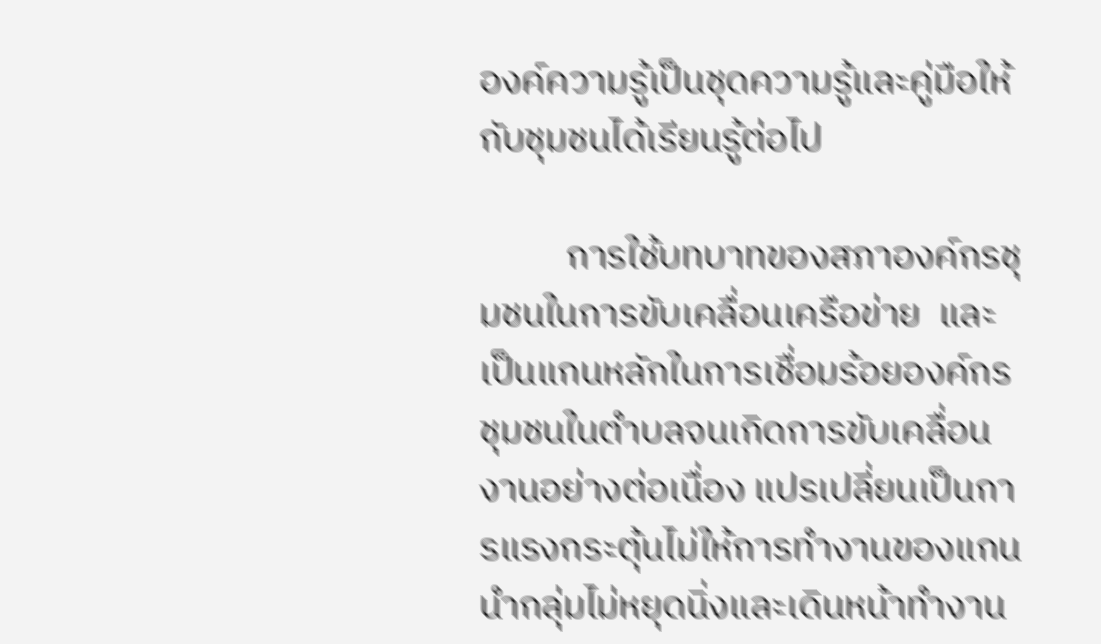องค์ความรู้เป็นชุดความรู้และคู่มือให้กับชุมชนได้เรียนรู้ต่อไป

          การใช้บทบาทของสภาองค์กรชุมชนในการขับเคลื่อนเครือข่าย  และเป็นแกนหลักในการเชื่อมร้อยองค์กรชุมชนในตำบลจนเกิดการขับเคลื่อนงานอย่างต่อเนื่อง แปรเปลี่ยนเป็นการแรงกระตุ้นไม่ให้การทำงานของแกนนำกลุ่มไม่หยุดนิ่งและเดินหน้าทำงาน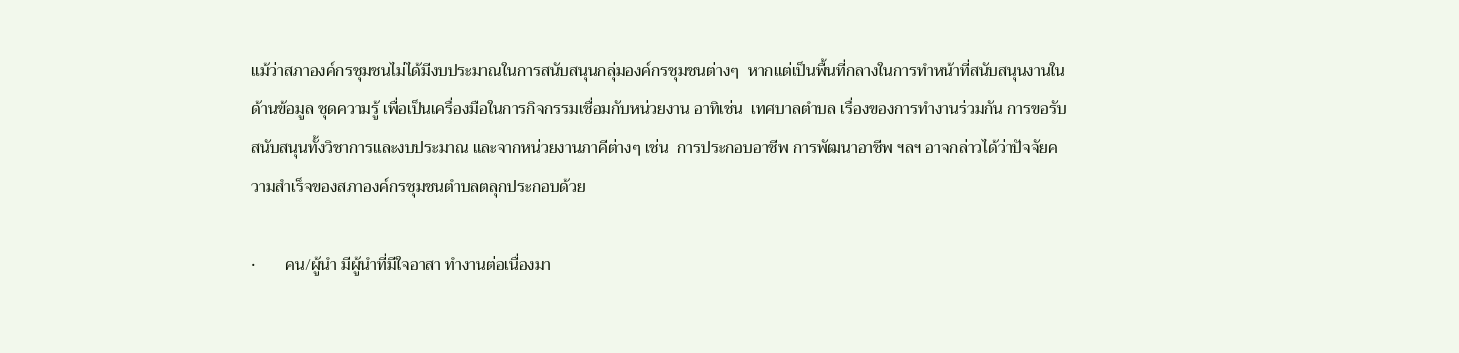แม้ว่าสภาองค์กรชุมชนไม่ได้มีงบประมาณในการสนับสนุนกลุ่มองค์กรชุมชนต่างๆ  หากแต่เป็นพื้นที่กลางในการทำหน้าที่สนับสนุนงานในด้านข้อมูล ชุดความรู้ เพื่อเป็นเครื่องมือในการกิจกรรมเชื่อมกับหน่วยงาน อาทิเช่น  เทศบาลตำบล เรื่องของการทำงานร่วมกัน การขอรับสนับสนุนทั้งวิชาการและงบประมาณ และจากหน่วยงานภาคีต่างๆ เช่น  การประกอบอาชีพ การพัฒนาอาชีพ ฯลฯ อาจกล่าวได้ว่าปัจจัยความสำเร็จของสภาองค์กรชุมชนตำบลตลุกประกอบด้วย

·       คน/ผู้นำ มีผู้นำที่มีใจอาสา ทำงานต่อเนื่องมา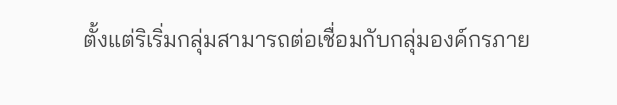ตั้งแต่ริเริ่มกลุ่มสามารถต่อเชื่อมกับกลุ่มองค์กรภาย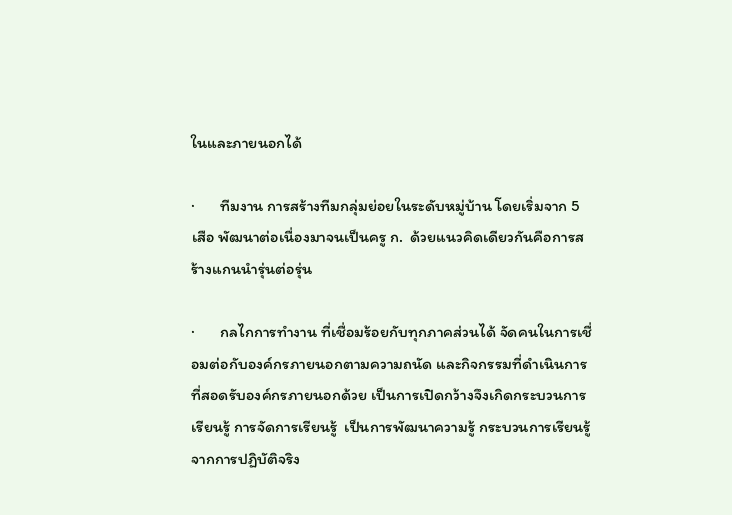ในและภายนอกได้

·       ทีมงาน การสร้างทีมกลุ่มย่อยในระดับหมู่บ้าน โดยเริ่มจาก 5 เสือ พัฒนาต่อเนื่องมาจนเป็นครู ก.  ด้วยแนวคิดเดียวกันคือการสร้างแกนนำรุ่นต่อรุ่น

·       กลไกการทำงาน ที่เชื่อมร้อยกับทุกภาคส่วนได้ จัดคนในการเชื่อมต่อกับองค์กรภายนอกตามความถนัด และกิจกรรมที่ดำเนินการที่สอดรับองค์กรภายนอกด้วย เป็นการเปิดกว้างจึงเกิดกระบวนการเรียนรู้ การจัดการเรียนรู้  เป็นการพัฒนาความรู้ กระบวนการเรียนรู้จากการปฏิบัติจริง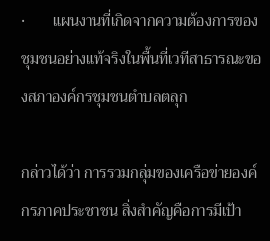·       แผนงานที่เกิดจากความต้องการของชุมชนอย่างแท้จริงในพื้นที่เวทีสาธารณะของสภาองค์กรชุมชนตำบลตลุก

กล่าวได้ว่า การรวมกลุ่มของเครือข่ายองค์กรภาคประชาชน สิ่งสำคัญคือการมีเป้า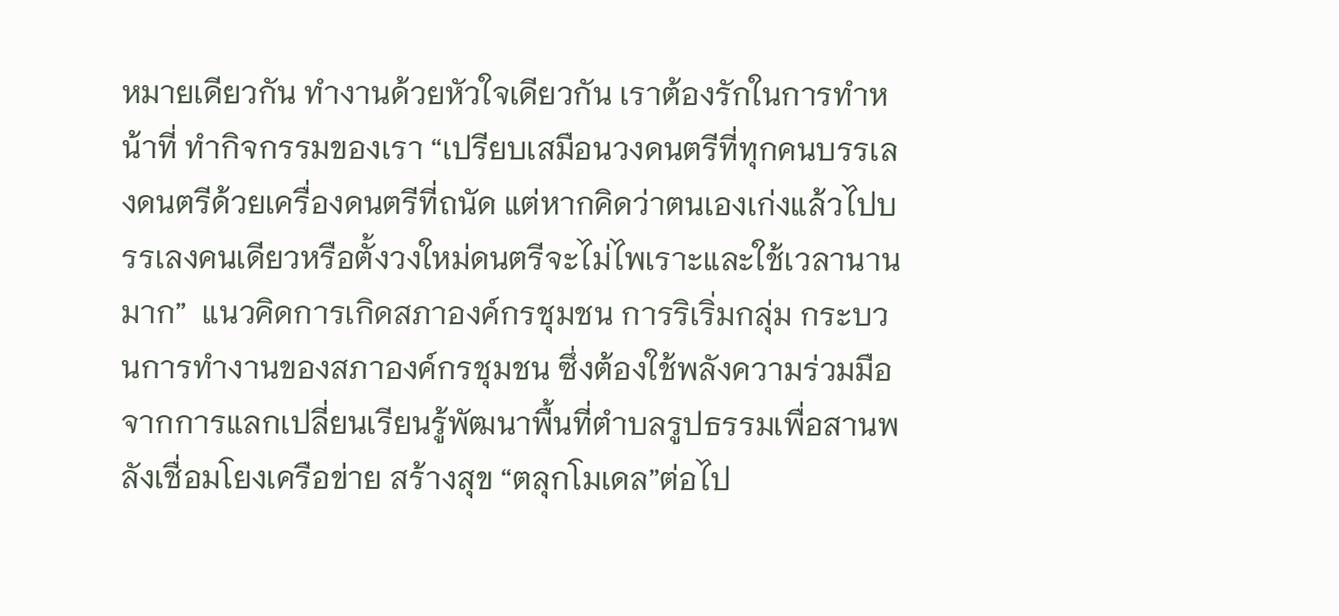หมายเดียวกัน ทำงานด้วยหัวใจเดียวกัน เราต้องรักในการทำหน้าที่ ทำกิจกรรมของเรา “เปรียบเสมือนวงดนตรีที่ทุกคนบรรเลงดนตรีด้วยเครื่องดนตรีที่ถนัด แต่หากคิดว่าตนเองเก่งแล้วไปบรรเลงคนเดียวหรือตั้งวงใหม่ดนตรีจะไม่ไพเราะและใช้เวลานานมาก”  แนวคิดการเกิดสภาองค์กรชุมชน การริเริ่มกลุ่ม กระบวนการทำงานของสภาองค์กรชุมชน ซึ่งต้องใช้พลังความร่วมมือจากการแลกเปลี่ยนเรียนรู้พัฒนาพื้นที่ตำบลรูปธรรมเพื่อสานพลังเชื่อมโยงเครือข่าย สร้างสุข “ตลุกโมเดล”ต่อไป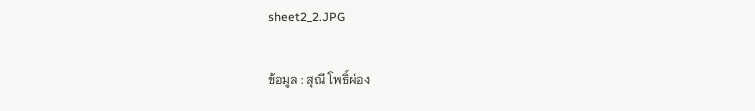sheet2_2.JPG

ข้อมูล : สุณี โพธิ์ผ่อง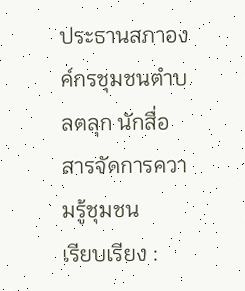ประธานสภาองค์กรชุมชนตำบลตลุก นักสื่อสารจัดการความรู้ชุมชน
เรียบเรียง :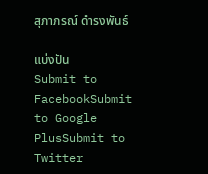สุภาภรณ์ ดำรงพันธ์

แบ่งปัน
Submit to FacebookSubmit to Google PlusSubmit to Twitter